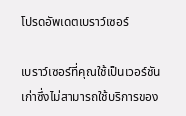โปรดอัพเดตเบราว์เซอร์

เบราว์เซอร์ที่คุณใช้เป็นเวอร์ชันเก่าซึ่งไม่สามารถใช้บริการของ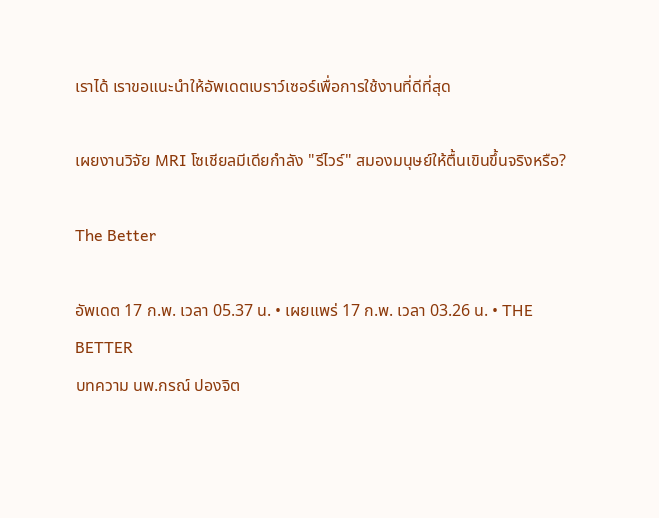เราได้ เราขอแนะนำให้อัพเดตเบราว์เซอร์เพื่อการใช้งานที่ดีที่สุด

เผยงานวิจัย MRI โซเชียลมีเดียกำลัง "รีไวร์" สมองมนุษย์ให้ตื้นเขินขึ้นจริงหรือ?

The Better

อัพเดต 17 ก.พ. เวลา 05.37 น. • เผยแพร่ 17 ก.พ. เวลา 03.26 น. • THE BETTER
บทความ นพ.กรณ์ ปองจิต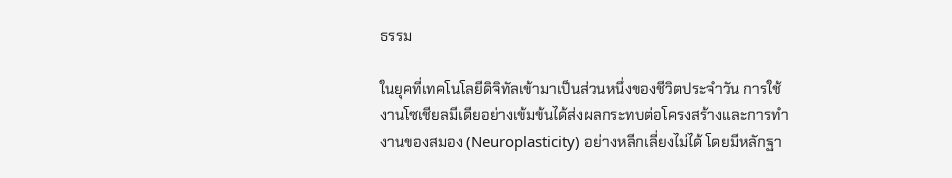ธรรม

ในยุคที่เทคโนโลยีดิจิทัลเข้ามาเป็นส่วนหนึ่งของชีวิตประจำวัน การใช้งานโซเชียลมีเดียอย่างเข้มข้นได้ส่งผลกระทบต่อโครงสร้างและการทำงานของสมอง (Neuroplasticity) อย่างหลีกเลี่ยงไม่ได้ โดยมีหลักฐา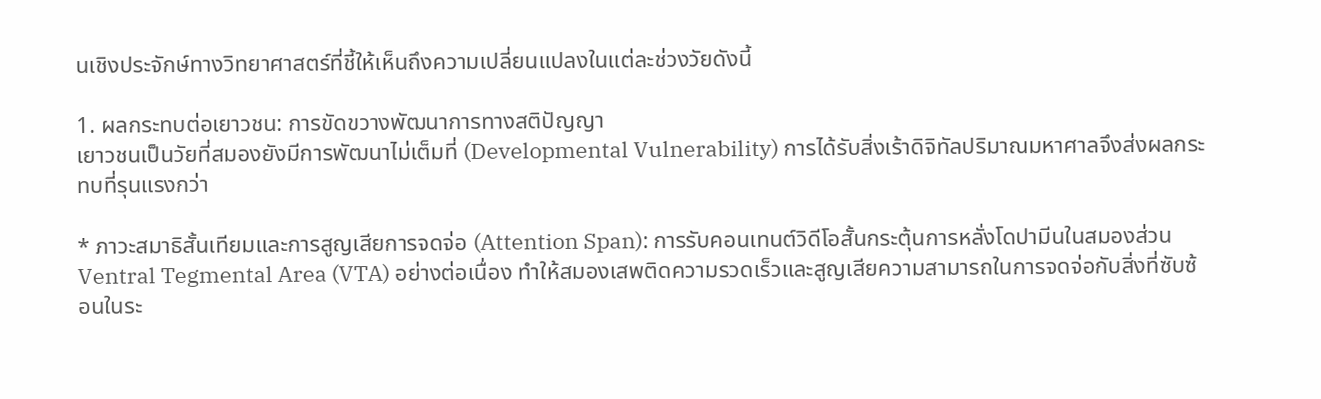นเชิงประจักษ์ทางวิทยาศาสตร์ที่ชี้ให้เห็นถึงความเปลี่ยนแปลงในแต่ละช่วงวัยดังนี้

1. ผลกระทบต่อเยาวชน: การขัดขวางพัฒนาการทางสติปัญญา
เยาวชนเป็นวัยที่สมองยังมีการพัฒนาไม่เต็มที่ (Developmental Vulnerability) การได้รับสิ่งเร้าดิจิทัลปริมาณมหาศาลจึงส่งผลกระทบที่รุนแรงกว่า

* ภาวะสมาธิสั้นเทียมและการสูญเสียการจดจ่อ (Attention Span): การรับคอนเทนต์วิดีโอสั้นกระตุ้นการหลั่งโดปามีนในสมองส่วน Ventral Tegmental Area (VTA) อย่างต่อเนื่อง ทำให้สมองเสพติดความรวดเร็วและสูญเสียความสามารถในการจดจ่อกับสิ่งที่ซับซ้อนในระ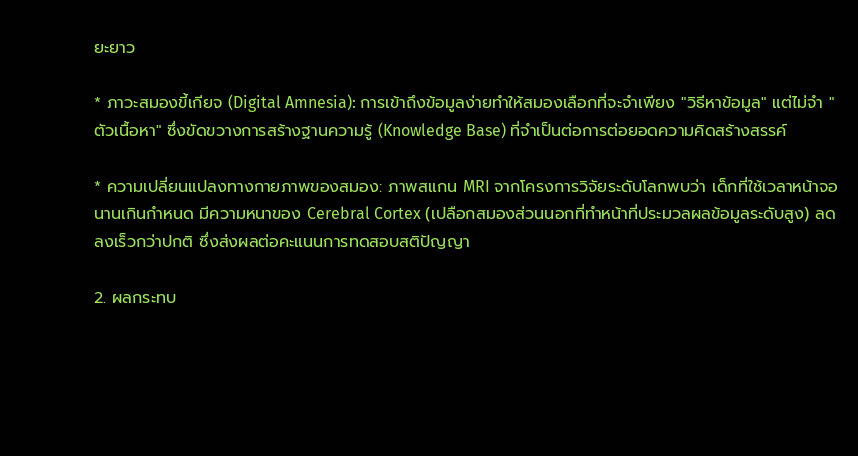ยะยาว

* ภาวะสมองขี้เกียจ (Digital Amnesia): การเข้าถึงข้อมูลง่ายทำให้สมองเลือกที่จะจำเพียง "วิธีหาข้อมูล" แต่ไม่จำ "ตัวเนื้อหา" ซึ่งขัดขวางการสร้างฐานความรู้ (Knowledge Base) ที่จำเป็นต่อการต่อยอดความคิดสร้างสรรค์

* ความเปลี่ยนแปลงทางกายภาพของสมอง: ภาพสแกน MRI จากโครงการวิจัยระดับโลกพบว่า เด็กที่ใช้เวลาหน้าจอนานเกินกำหนด มีความหนาของ Cerebral Cortex (เปลือกสมองส่วนนอกที่ทำหน้าที่ประมวลผลข้อมูลระดับสูง) ลดลงเร็วกว่าปกติ ซึ่งส่งผลต่อคะแนนการทดสอบสติปัญญา

2. ผลกระทบ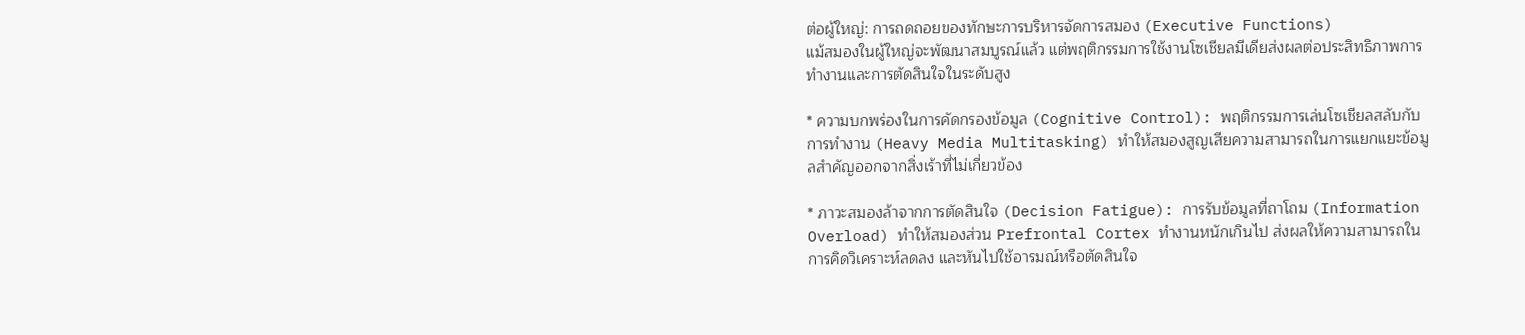ต่อผู้ใหญ่: การถดถอยของทักษะการบริหารจัดการสมอง (Executive Functions)
แม้สมองในผู้ใหญ่จะพัฒนาสมบูรณ์แล้ว แต่พฤติกรรมการใช้งานโซเชียลมีเดียส่งผลต่อประสิทธิภาพการทำงานและการตัดสินใจในระดับสูง

* ความบกพร่องในการคัดกรองข้อมูล (Cognitive Control): พฤติกรรมการเล่นโซเชียลสลับกับการทำงาน (Heavy Media Multitasking) ทำให้สมองสูญเสียความสามารถในการแยกแยะข้อมูลสำคัญออกจากสิ่งเร้าที่ไม่เกี่ยวข้อง

* ภาวะสมองล้าจากการตัดสินใจ (Decision Fatigue): การรับข้อมูลที่ถาโถม (Information Overload) ทำให้สมองส่วน Prefrontal Cortex ทำงานหนักเกินไป ส่งผลให้ความสามารถในการคิดวิเคราะห์ลดลง และหันไปใช้อารมณ์หรือตัดสินใจ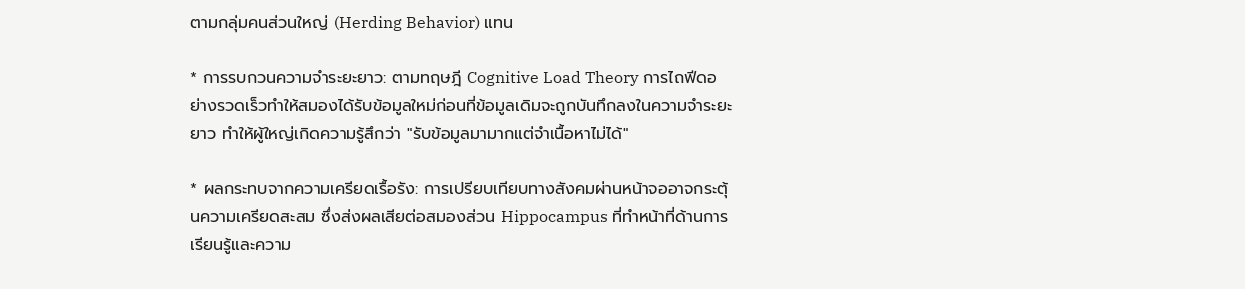ตามกลุ่มคนส่วนใหญ่ (Herding Behavior) แทน

* การรบกวนความจำระยะยาว: ตามทฤษฎี Cognitive Load Theory การไถฟีดอย่างรวดเร็วทำให้สมองได้รับข้อมูลใหม่ก่อนที่ข้อมูลเดิมจะถูกบันทึกลงในความจำระยะยาว ทำให้ผู้ใหญ่เกิดความรู้สึกว่า "รับข้อมูลมามากแต่จำเนื้อหาไม่ได้"

* ผลกระทบจากความเครียดเรื้อรัง: การเปรียบเทียบทางสังคมผ่านหน้าจออาจกระตุ้นความเครียดสะสม ซึ่งส่งผลเสียต่อสมองส่วน Hippocampus ที่ทำหน้าที่ด้านการเรียนรู้และความ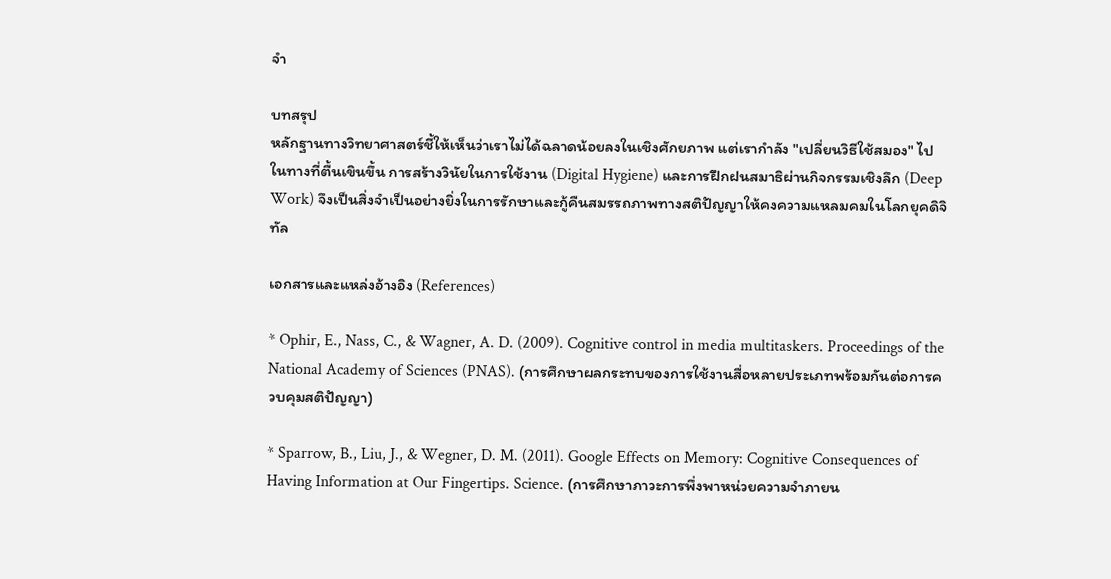จำ

บทสรุป
หลักฐานทางวิทยาศาสตร์ชี้ให้เห็นว่าเราไม่ได้ฉลาดน้อยลงในเชิงศักยภาพ แต่เรากำลัง "เปลี่ยนวิธีใช้สมอง" ไปในทางที่ตื้นเขินขึ้น การสร้างวินัยในการใช้งาน (Digital Hygiene) และการฝึกฝนสมาธิผ่านกิจกรรมเชิงลึก (Deep Work) จึงเป็นสิ่งจำเป็นอย่างยิ่งในการรักษาและกู้คืนสมรรถภาพทางสติปัญญาให้คงความแหลมคมในโลกยุคดิจิทัล

เอกสารและแหล่งอ้างอิง (References)

* Ophir, E., Nass, C., & Wagner, A. D. (2009). Cognitive control in media multitaskers. Proceedings of the National Academy of Sciences (PNAS). (การศึกษาผลกระทบของการใช้งานสื่อหลายประเภทพร้อมกันต่อการควบคุมสติปัญญา)

* Sparrow, B., Liu, J., & Wegner, D. M. (2011). Google Effects on Memory: Cognitive Consequences of Having Information at Our Fingertips. Science. (การศึกษาภาวะการพึ่งพาหน่วยความจำภายน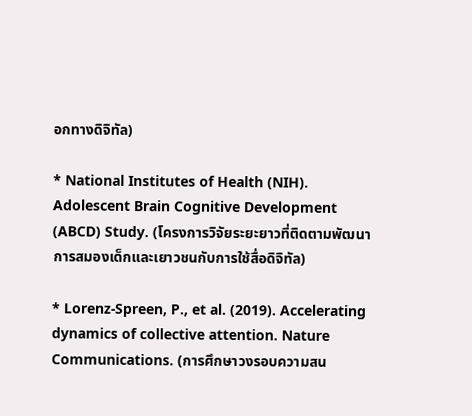อกทางดิจิทัล)

* National Institutes of Health (NIH). Adolescent Brain Cognitive Development (ABCD) Study. (โครงการวิจัยระยะยาวที่ติดตามพัฒนาการสมองเด็กและเยาวชนกับการใช้สื่อดิจิทัล)

* Lorenz-Spreen, P., et al. (2019). Accelerating dynamics of collective attention. Nature Communications. (การศึกษาวงรอบความสน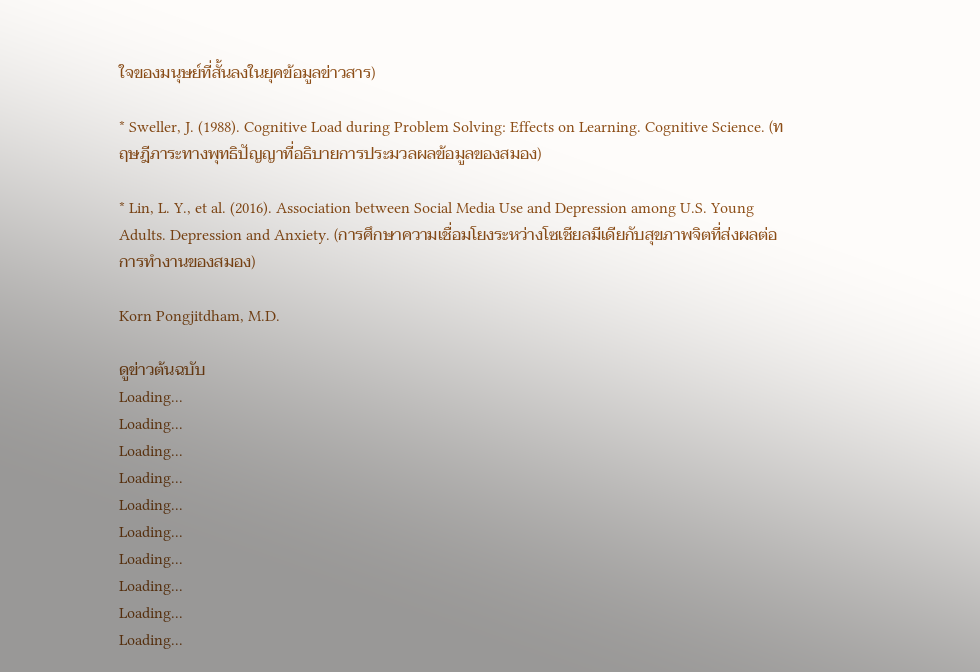ใจของมนุษย์ที่สั้นลงในยุคข้อมูลข่าวสาร)

* Sweller, J. (1988). Cognitive Load during Problem Solving: Effects on Learning. Cognitive Science. (ทฤษฎีภาระทางพุทธิปัญญาที่อธิบายการประมวลผลข้อมูลของสมอง)

* Lin, L. Y., et al. (2016). Association between Social Media Use and Depression among U.S. Young Adults. Depression and Anxiety. (การศึกษาความเชื่อมโยงระหว่างโซเชียลมีเดียกับสุขภาพจิตที่ส่งผลต่อการทำงานของสมอง)

Korn Pongjitdham, M.D.

ดูข่าวต้นฉบับ
Loading...
Loading...
Loading...
Loading...
Loading...
Loading...
Loading...
Loading...
Loading...
Loading...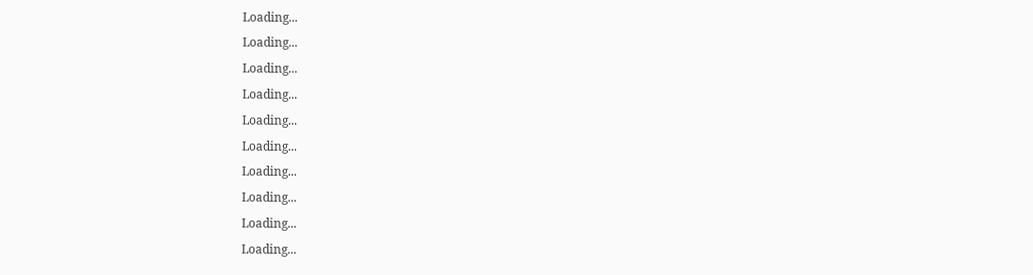Loading...
Loading...
Loading...
Loading...
Loading...
Loading...
Loading...
Loading...
Loading...
Loading...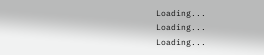Loading...
Loading...
Loading...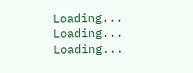Loading...
Loading...
Loading...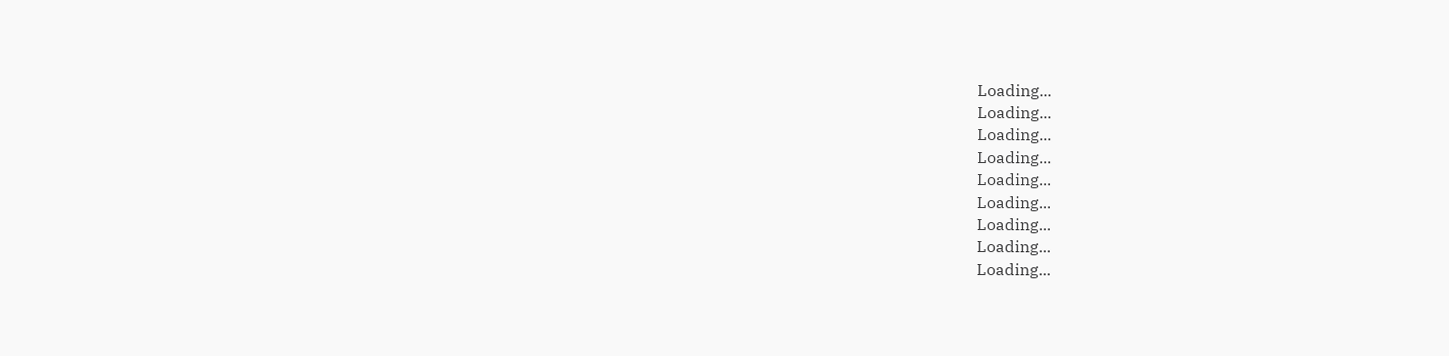Loading...
Loading...
Loading...
Loading...
Loading...
Loading...
Loading...
Loading...
Loading...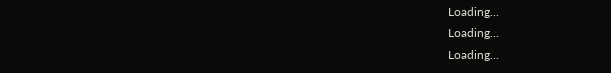Loading...
Loading...
Loading...